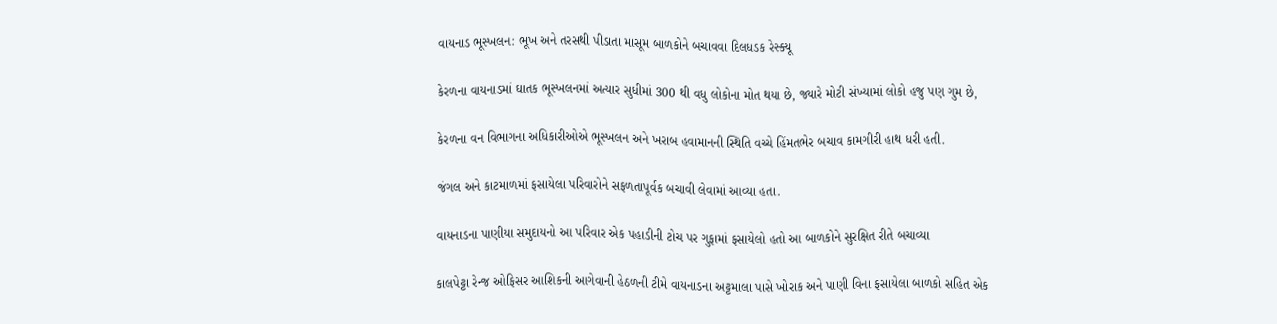વાયનાડ ભૂસ્ખલન: ભૂખ અને તરસથી પીડાતા માસૂમ બાળકોને બચાવવા દિલધડક રેસ્ક્યૂ

કેરળના વાયનાડમાં ઘાતક ભૂસ્ખલનમાં અત્યાર સુધીમાં 300 થી વધુ લોકોના મોત થયા છે, જ્યારે મોટી સંખ્યામાં લોકો હજુ પણ ગુમ છે,

કેરળના વન વિભાગના અધિકારીઓએ ભૂસ્ખલન અને ખરાબ હવામાનની સ્થિતિ વચ્ચે હિંમતભેર બચાવ કામગીરી હાથ ધરી હતી.

જંગલ અને કાટમાળમાં ફસાયેલા પરિવારોને સફળતાપૂર્વક બચાવી લેવામાં આવ્યા હતા.

વાયનાડના પાણીયા સમુદાયનો આ પરિવાર એક પહાડીની ટોચ પર ગુફામાં ફસાયેલો હતો આ બાળકોને સુરક્ષિત રીતે બચાવ્યા

કાલપેટ્ટા રેન્જ ઓફિસર આશિકની આગેવાની હેઠળની ટીમે વાયનાડના અટ્ટમાલા પાસે ખોરાક અને પાણી વિના ફસાયેલા બાળકો સહિત એક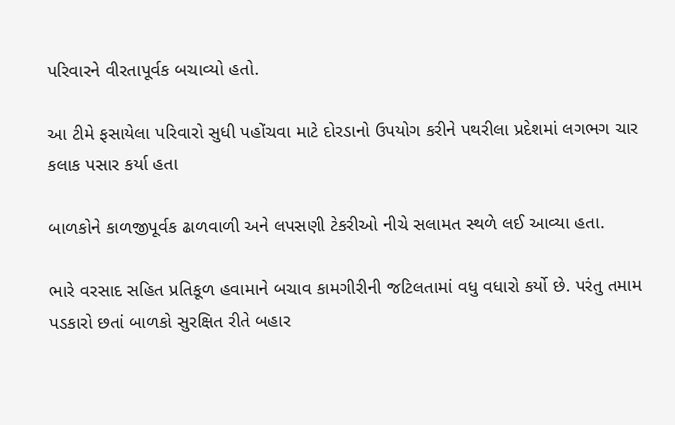પરિવારને વીરતાપૂર્વક બચાવ્યો હતો.

આ ટીમે ફસાયેલા પરિવારો સુધી પહોંચવા માટે દોરડાનો ઉપયોગ કરીને પથરીલા પ્રદેશમાં લગભગ ચાર કલાક પસાર કર્યા હતા

બાળકોને કાળજીપૂર્વક ઢાળવાળી અને લપસણી ટેકરીઓ નીચે સલામત સ્થળે લઈ આવ્યા હતા.

ભારે વરસાદ સહિત પ્રતિકૂળ હવામાને બચાવ કામગીરીની જટિલતામાં વધુ વધારો કર્યો છે. પરંતુ તમામ પડકારો છતાં બાળકો સુરક્ષિત રીતે બહાર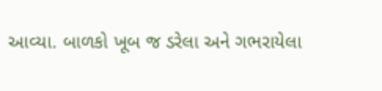આવ્યા. બાળકો ખૂબ જ ડરેલા અને ગભરાયેલા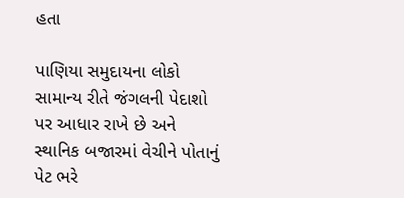હતા

પાણિયા સમુદાયના લોકો સામાન્ય રીતે જંગલની પેદાશો પર આધાર રાખે છે અને સ્થાનિક બજારમાં વેચીને પોતાનું પેટ ભરે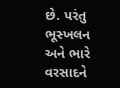છે. પરંતુ ભૂસ્ખલન અને ભારે વરસાદને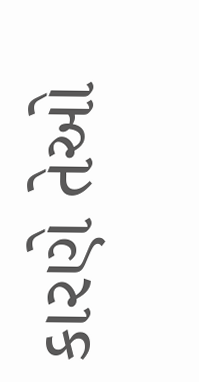કારણે તેઓ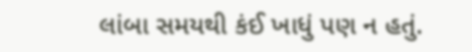લાંબા સમયથી કંઈ ખાધું પણ ન હતું.